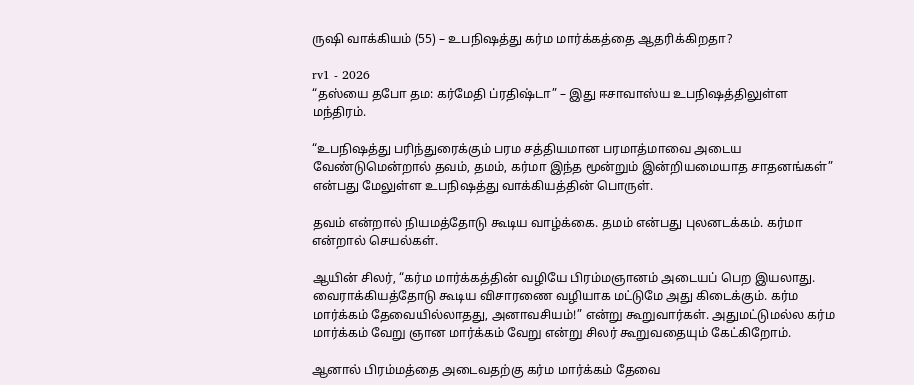ருஷி வாக்கியம் (55) – உபநிஷத்து கர்ம மார்க்கத்தை ஆதரிக்கிறதா?

rv1 - 2026
“தஸ்யை தபோ தம: கர்மேதி ப்ரதிஷ்டா” – இது ஈசாவாஸ்ய உபநிஷத்திலுள்ள மந்திரம்.

“உபநிஷத்து பரிந்துரைக்கும் பரம சத்தியமான பரமாத்மாவை அடைய வேண்டுமென்றால் தவம், தமம், கர்மா இந்த மூன்றும் இன்றியமையாத சாதனங்கள்” என்பது மேலுள்ள உபநிஷத்து வாக்கியத்தின் பொருள்.

தவம் என்றால் நியமத்தோடு கூடிய வாழ்க்கை. தமம் என்பது புலனடக்கம். கர்மா என்றால் செயல்கள்.

ஆயின் சிலர், “கர்ம மார்க்கத்தின் வழியே பிரம்மஞானம் அடையப் பெற இயலாது. வைராக்கியத்தோடு கூடிய விசாரணை வழியாக மட்டுமே அது கிடைக்கும். கர்ம மார்க்கம் தேவையில்லாதது, அனாவசியம்!” என்று கூறுவார்கள். அதுமட்டுமல்ல கர்ம மார்க்கம் வேறு ஞான மார்க்கம் வேறு என்று சிலர் கூறுவதையும் கேட்கிறோம்.

ஆனால் பிரம்மத்தை அடைவதற்கு கர்ம மார்க்கம் தேவை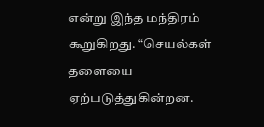என்று இந்த மந்திரம் கூறுகிறது. “செயல்கள் தளையை ஏற்படுத்துகின்றன.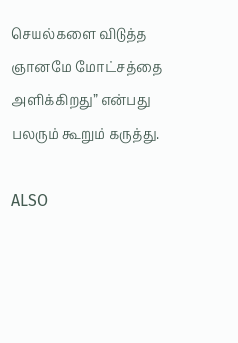செயல்களை விடுத்த ஞானமே மோட்சத்தை அளிக்கிறது” என்பது பலரும் கூறும் கருத்து.

ALSO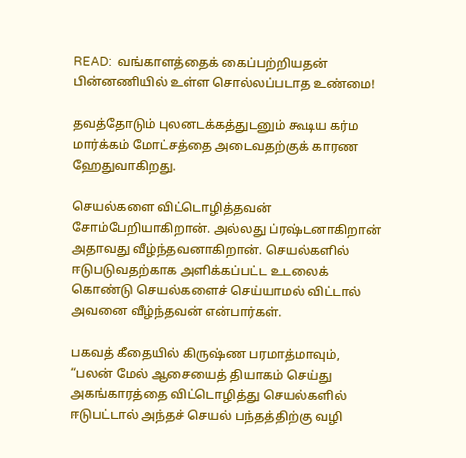READ:  வங்காளத்தைக் கைப்பற்றியதன் பின்னணியில் உள்ள சொல்லப்படாத உண்மை!

தவத்தோடும் புலனடக்கத்துடனும் கூடிய கர்ம மார்க்கம் மோட்சத்தை அடைவதற்குக் காரண ஹேதுவாகிறது.

செயல்களை விட்டொழித்தவன் சோம்பேறியாகிறான். அல்லது ப்ரஷ்டனாகிறான் அதாவது வீழ்ந்தவனாகிறான். செயல்களில் ஈடுபடுவதற்காக அளிக்கப்பட்ட உடலைக் கொண்டு செயல்களைச் செய்யாமல் விட்டால் அவனை வீழ்ந்தவன் என்பார்கள்.

பகவத் கீதையில் கிருஷ்ண பரமாத்மாவும், “பலன் மேல் ஆசையைத் தியாகம் செய்து அகங்காரத்தை விட்டொழித்து செயல்களில் ஈடுபட்டால் அந்தச் செயல் பந்தத்திற்கு வழி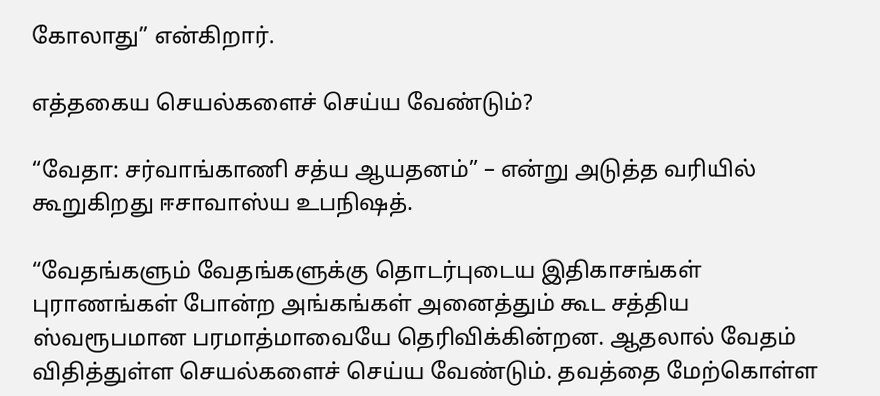கோலாது” என்கிறார்.

எத்தகைய செயல்களைச் செய்ய வேண்டும்?

“வேதா: சர்வாங்காணி சத்ய ஆயதனம்” – என்று அடுத்த வரியில் கூறுகிறது ஈசாவாஸ்ய உபநிஷத்.

“வேதங்களும் வேதங்களுக்கு தொடர்புடைய இதிகாசங்கள் புராணங்கள் போன்ற அங்கங்கள் அனைத்தும் கூட சத்திய ஸ்வரூபமான பரமாத்மாவையே தெரிவிக்கின்றன. ஆதலால் வேதம் விதித்துள்ள செயல்களைச் செய்ய வேண்டும். தவத்தை மேற்கொள்ள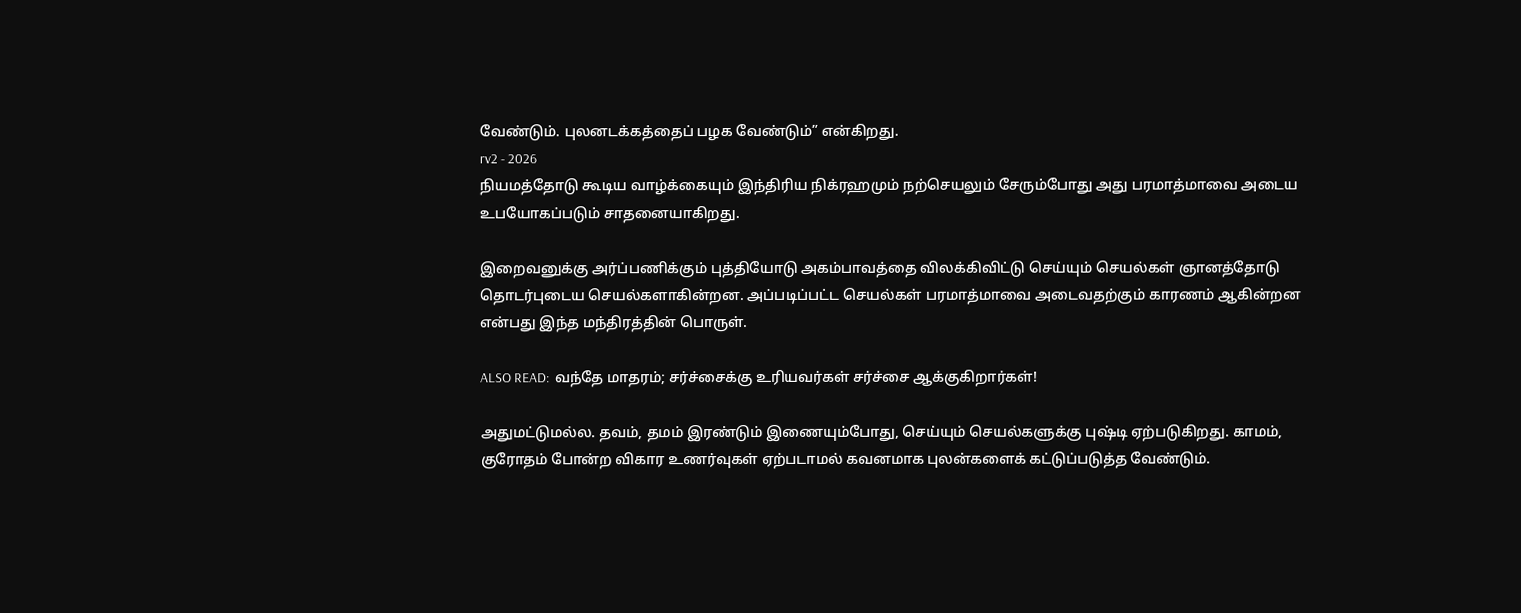வேண்டும். புலனடக்கத்தைப் பழக வேண்டும்” என்கிறது.
rv2 - 2026
நியமத்தோடு கூடிய வாழ்க்கையும் இந்திரிய நிக்ரஹமும் நற்செயலும் சேரும்போது அது பரமாத்மாவை அடைய உபயோகப்படும் சாதனையாகிறது.

இறைவனுக்கு அர்ப்பணிக்கும் புத்தியோடு அகம்பாவத்தை விலக்கிவிட்டு செய்யும் செயல்கள் ஞானத்தோடு தொடர்புடைய செயல்களாகின்றன. அப்படிப்பட்ட செயல்கள் பரமாத்மாவை அடைவதற்கும் காரணம் ஆகின்றன என்பது இந்த மந்திரத்தின் பொருள்.

ALSO READ:  வந்தே மாதரம்; சர்ச்சைக்கு உரியவர்கள் சர்ச்சை ஆக்குகிறார்கள்!

அதுமட்டுமல்ல. தவம், தமம் இரண்டும் இணையும்போது, செய்யும் செயல்களுக்கு புஷ்டி ஏற்படுகிறது. காமம், குரோதம் போன்ற விகார உணர்வுகள் ஏற்படாமல் கவனமாக புலன்களைக் கட்டுப்படுத்த வேண்டும்.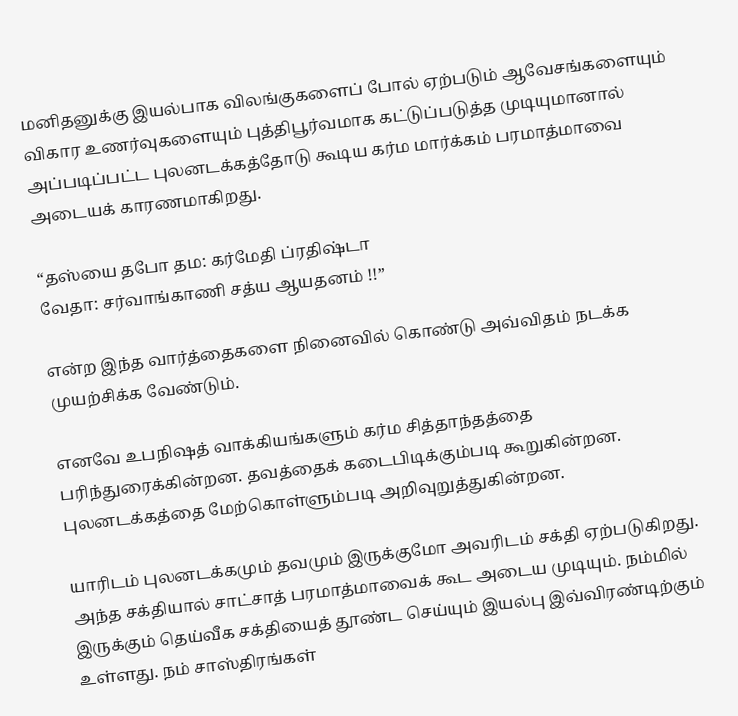மனிதனுக்கு இயல்பாக விலங்குகளைப் போல் ஏற்படும் ஆவேசங்களையும் விகார உணர்வுகளையும் புத்திபூர்வமாக கட்டுப்படுத்த முடியுமானால் அப்படிப்பட்ட புலனடக்கத்தோடு கூடிய கர்ம மார்க்கம் பரமாத்மாவை அடையக் காரணமாகிறது.

“தஸ்யை தபோ தம: கர்மேதி ப்ரதிஷ்டா
வேதா: சர்வாங்காணி சத்ய ஆயதனம் !!”

என்ற இந்த வார்த்தைகளை நினைவில் கொண்டு அவ்விதம் நடக்க முயற்சிக்க வேண்டும்.

எனவே உபநிஷத் வாக்கியங்களும் கர்ம சித்தாந்தத்தை பரிந்துரைக்கின்றன. தவத்தைக் கடைபிடிக்கும்படி கூறுகின்றன. புலனடக்கத்தை மேற்கொள்ளும்படி அறிவுறுத்துகின்றன.

யாரிடம் புலனடக்கமும் தவமும் இருக்குமோ அவரிடம் சக்தி ஏற்படுகிறது. அந்த சக்தியால் சாட்சாத் பரமாத்மாவைக் கூட அடைய முடியும். நம்மில் இருக்கும் தெய்வீக சக்தியைத் தூண்ட செய்யும் இயல்பு இவ்விரண்டிற்கும் உள்ளது. நம் சாஸ்திரங்கள்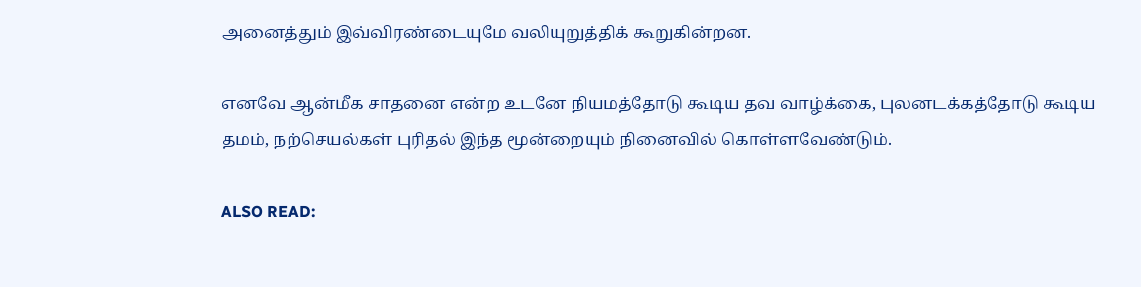அனைத்தும் இவ்விரண்டையுமே வலியுறுத்திக் கூறுகின்றன.

எனவே ஆன்மீக சாதனை என்ற உடனே நியமத்தோடு கூடிய தவ வாழ்க்கை, புலனடக்கத்தோடு கூடிய தமம், நற்செயல்கள் புரிதல் இந்த மூன்றையும் நினைவில் கொள்ளவேண்டும்.

ALSO READ: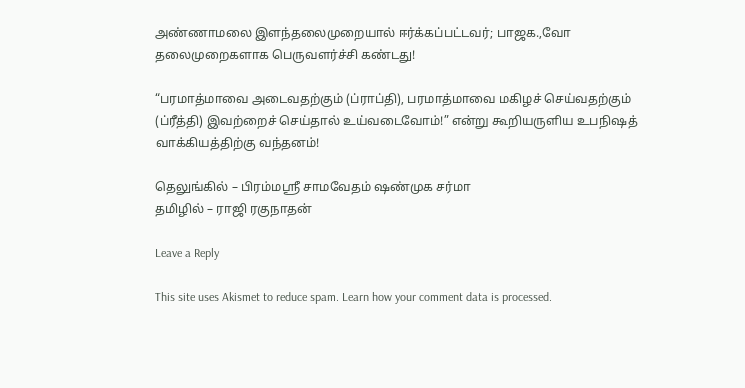அண்ணாமலை இளந்தலைமுறையால் ஈர்க்கப்பட்டவர்; பாஜக.,வோ தலைமுறைகளாக பெருவளர்ச்சி கண்டது!

“பரமாத்மாவை அடைவதற்கும் (ப்ராப்தி), பரமாத்மாவை மகிழச் செய்வதற்கும் (ப்ரீத்தி) இவற்றைச் செய்தால் உய்வடைவோம்!” என்று கூறியருளிய உபநிஷத் வாக்கியத்திற்கு வந்தனம்!

தெலுங்கில் – பிரம்மஸ்ரீ சாமவேதம் ஷண்முக சர்மா
தமிழில் – ராஜி ரகுநாதன்

Leave a Reply

This site uses Akismet to reduce spam. Learn how your comment data is processed.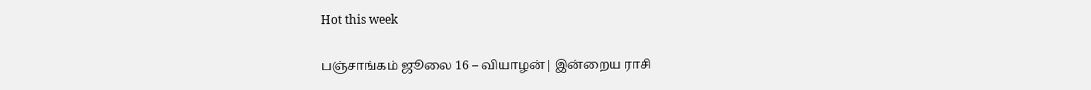Hot this week

பஞ்சாங்கம் ஜூலை 16 – வியாழன்| இன்றைய ராசி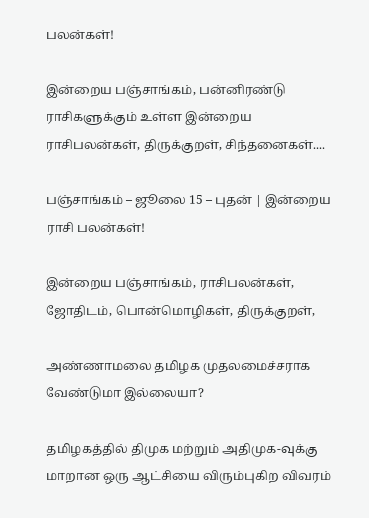பலன்கள்!

இன்றைய பஞ்சாங்கம், பன்னிரண்டு ராசிகளுக்கும் உள்ள இன்றைய ராசிபலன்கள், திருக்குறள், சிந்தனைகள்....

பஞ்சாங்கம் – ஜூலை 15 – புதன் | இன்றைய ராசி பலன்கள்!

இன்றைய பஞ்சாங்கம், ராசிபலன்கள், ஜோதிடம், பொன்மொழிகள், திருக்குறள்,

அண்ணாமலை தமிழக முதலமைச்சராக வேண்டுமா இல்லையா?

தமிழகத்தில் திமுக மற்றும் அதிமுக-வுக்கு மாறான ஒரு ஆட்சியை விரும்புகிற விவரம்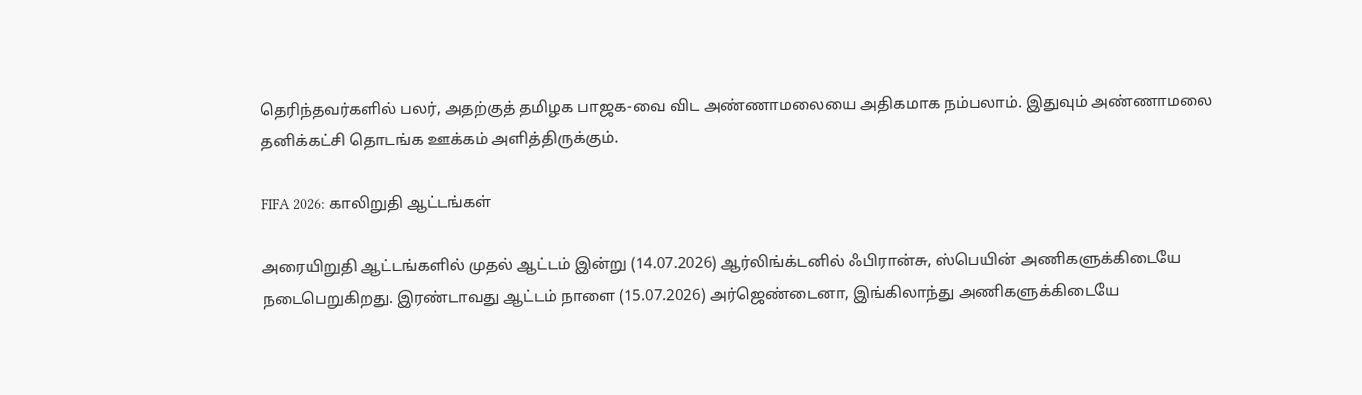தெரிந்தவர்களில் பலர், அதற்குத் தமிழக பாஜக-வை விட அண்ணாமலையை அதிகமாக நம்பலாம். இதுவும் அண்ணாமலை தனிக்கட்சி தொடங்க ஊக்கம் அளித்திருக்கும்.

FIFA 2026: காலிறுதி ஆட்டங்கள்

அரையிறுதி ஆட்டங்களில் முதல் ஆட்டம் இன்று (14.07.2026) ஆர்லிங்க்டனில் ஃபிரான்சு, ஸ்பெயின் அணிகளுக்கிடையே நடைபெறுகிறது. இரண்டாவது ஆட்டம் நாளை (15.07.2026) அர்ஜெண்டைனா, இங்கிலாந்து அணிகளுக்கிடையே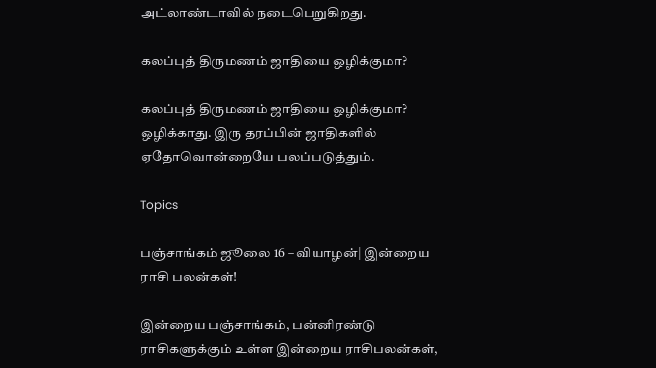அட்லாண்டாவில் நடைபெறுகிறது.

கலப்புத் திருமணம் ஜாதியை ஒழிக்குமா?

கலப்புத் திருமணம் ஜாதியை ஒழிக்குமா? ஒழிக்காது. இரு தரப்பின் ஜாதிகளில் ஏதோவொன்றையே பலப்படுத்தும்.

Topics

பஞ்சாங்கம் ஜூலை 16 – வியாழன்| இன்றைய ராசி பலன்கள்!

இன்றைய பஞ்சாங்கம், பன்னிரண்டு ராசிகளுக்கும் உள்ள இன்றைய ராசிபலன்கள்,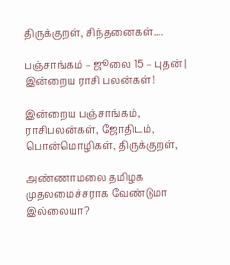திருக்குறள், சிந்தனைகள்....

பஞ்சாங்கம் – ஜூலை 15 – புதன் | இன்றைய ராசி பலன்கள்!

இன்றைய பஞ்சாங்கம், ராசிபலன்கள், ஜோதிடம், பொன்மொழிகள், திருக்குறள்,

அண்ணாமலை தமிழக முதலமைச்சராக வேண்டுமா இல்லையா?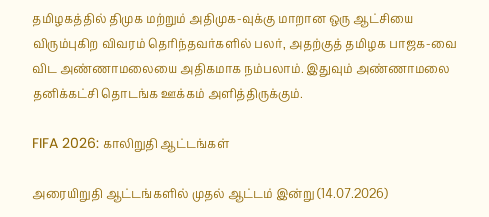தமிழகத்தில் திமுக மற்றும் அதிமுக-வுக்கு மாறான ஒரு ஆட்சியை விரும்புகிற விவரம் தெரிந்தவர்களில் பலர், அதற்குத் தமிழக பாஜக-வை விட அண்ணாமலையை அதிகமாக நம்பலாம். இதுவும் அண்ணாமலை தனிக்கட்சி தொடங்க ஊக்கம் அளித்திருக்கும்.

FIFA 2026: காலிறுதி ஆட்டங்கள்

அரையிறுதி ஆட்டங்களில் முதல் ஆட்டம் இன்று (14.07.2026)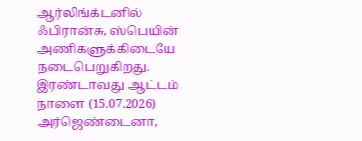ஆர்லிங்க்டனில் ஃபிரான்சு, ஸ்பெயின் அணிகளுக்கிடையே நடைபெறுகிறது. இரண்டாவது ஆட்டம் நாளை (15.07.2026) அர்ஜெண்டைனா,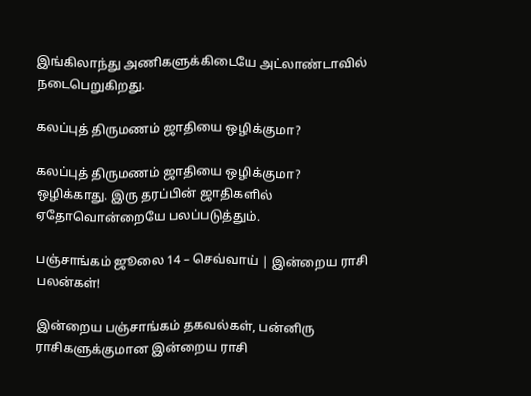இங்கிலாந்து அணிகளுக்கிடையே அட்லாண்டாவில் நடைபெறுகிறது.

கலப்புத் திருமணம் ஜாதியை ஒழிக்குமா?

கலப்புத் திருமணம் ஜாதியை ஒழிக்குமா? ஒழிக்காது. இரு தரப்பின் ஜாதிகளில் ஏதோவொன்றையே பலப்படுத்தும்.

பஞ்சாங்கம் ஜூலை 14 – செவ்வாய் | இன்றைய ராசி பலன்கள்!

இன்றைய பஞ்சாங்கம் தகவல்கள், பன்னிரு ராசிகளுக்குமான இன்றைய ராசி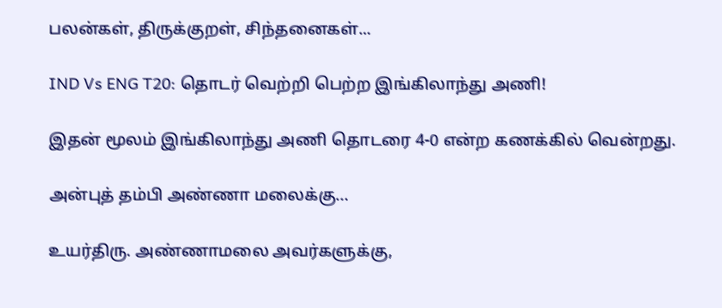பலன்கள், திருக்குறள், சிந்தனைகள்...

IND Vs ENG T20: தொடர் வெற்றி பெற்ற இங்கிலாந்து அணி!

இதன் மூலம் இங்கிலாந்து அணி தொடரை 4-0 என்ற கணக்கில் வென்றது.

அன்புத் தம்பி அண்ணா மலைக்கு…

உயர்திரு. அண்ணாமலை அவர்களுக்கு,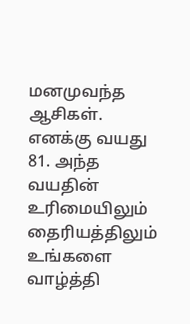மனமுவந்த ஆசிகள். எனக்கு வயது 81. அந்த வயதின் உரிமையிலும் தைரியத்திலும் உங்களை வாழ்த்தி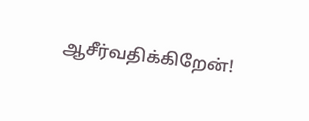ஆசீர்வதிக்கிறேன்!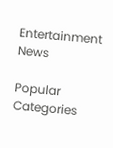Entertainment News

Popular Categories